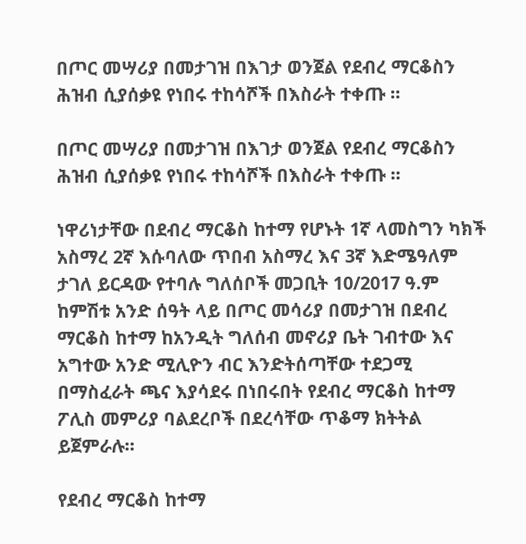በጦር መሣሪያ በመታገዝ በእገታ ወንጀል የደብረ ማርቆስን ሕዝብ ሲያሰቃዩ የነበሩ ተከሳሾች በእስራት ተቀጡ ።

በጦር መሣሪያ በመታገዝ በእገታ ወንጀል የደብረ ማርቆስን ሕዝብ ሲያሰቃዩ የነበሩ ተከሳሾች በእስራት ተቀጡ ።

ነዋሪነታቸው በደብረ ማርቆስ ከተማ የሆኑት 1ኛ ላመስግን ካክች አስማረ 2ኛ እሱባለው ጥበብ አስማረ እና 3ኛ እድሜዓለም ታገለ ይርዳው የተባሉ ግለሰቦች መጋቢት 10/2017 ዓ.ም ከምሽቱ አንድ ሰዓት ላይ በጦር መሳሪያ በመታገዝ በደብረ ማርቆስ ከተማ ከአንዲት ግለሰብ መኖሪያ ቤት ገብተው እና አግተው አንድ ሚሊዮን ብር እንድትሰጣቸው ተደጋሚ በማስፈራት ጫና እያሳደሩ በነበሩበት የደብረ ማርቆስ ከተማ ፖሊስ መምሪያ ባልደረቦች በደረሳቸው ጥቆማ ክትትል ይጀምራሉ።

የደብረ ማርቆስ ከተማ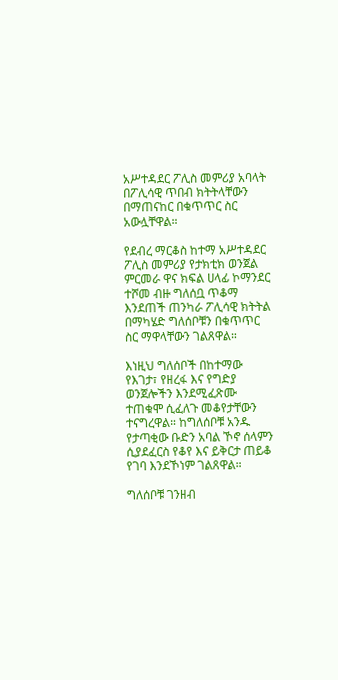አሥተዳደር ፖሊስ መምሪያ አባላት በፖሊሳዊ ጥበብ ክትትላቸውን በማጠናከር በቁጥጥር ስር አውሏቸዋል።

የደብረ ማርቆስ ከተማ አሥተዳደር ፖሊስ መምሪያ የታክቲክ ወንጀል ምርመራ ዋና ክፍል ሀላፊ ኮማንደር ተሾመ ብዙ ግለሰቧ ጥቆማ እንደጠች ጠንካራ ፖሊሳዊ ክትትል በማካሄድ ግለሰቦቹን በቁጥጥር ስር ማዋላቸውን ገልጸዋል።

እነዚህ ግለሰቦች በከተማው የእገታ፣ የዘረፋ እና የግድያ ወንጀሎችን እንደሚፈጽሙ ተጠቁሞ ሲፈለጉ መቆየታቸውን ተናግረዋል። ከግለሰቦቹ አንዱ የታጣቂው ቡድን አባል ኾኖ ሰላምን ሲያደፈርስ የቆየ እና ይቅርታ ጠይቆ የገባ እንደኾነም ገልጸዋል።

ግለሰቦቹ ገንዘብ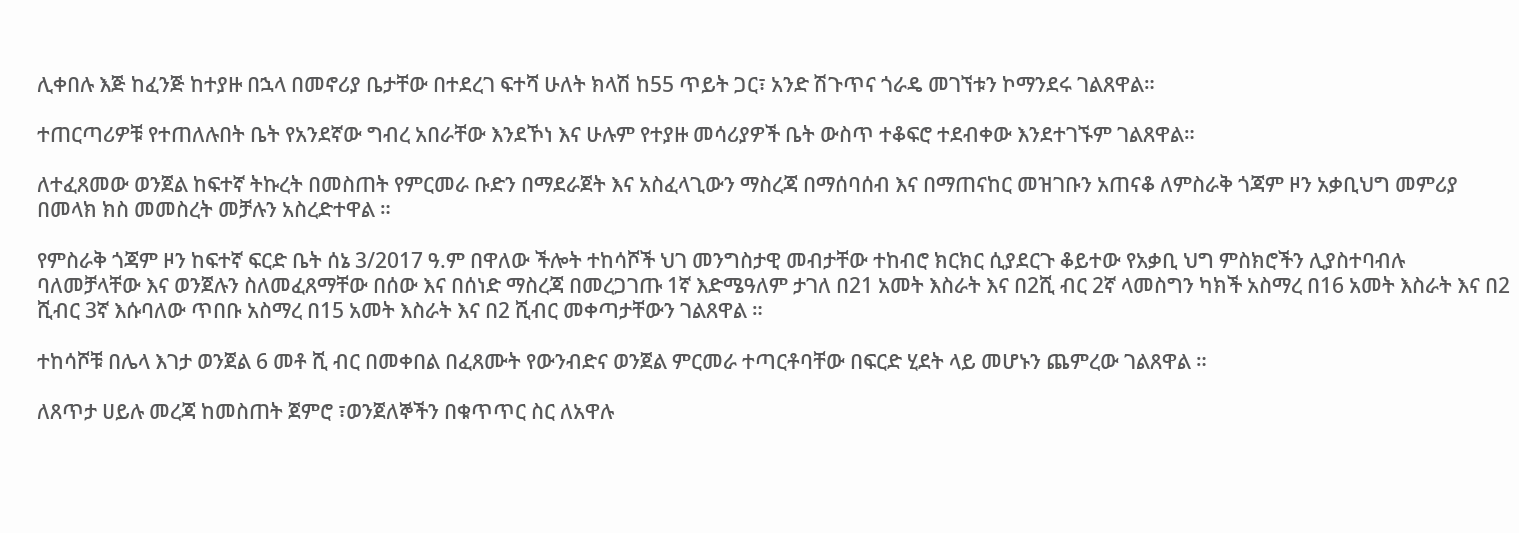ሊቀበሉ እጅ ከፈንጅ ከተያዙ በኋላ በመኖሪያ ቤታቸው በተደረገ ፍተሻ ሁለት ክላሽ ከ55 ጥይት ጋር፣ አንድ ሽጉጥና ጎራዴ መገኘቱን ኮማንደሩ ገልጸዋል።

ተጠርጣሪዎቹ የተጠለሉበት ቤት የአንደኛው ግብረ አበራቸው እንደኾነ እና ሁሉም የተያዙ መሳሪያዎች ቤት ውስጥ ተቆፍሮ ተደብቀው እንደተገኙም ገልጸዋል።

ለተፈጸመው ወንጀል ከፍተኛ ትኩረት በመስጠት የምርመራ ቡድን በማደራጀት እና አስፈላጊውን ማስረጃ በማሰባሰብ እና በማጠናከር መዝገቡን አጠናቆ ለምስራቅ ጎጃም ዞን አቃቢህግ መምሪያ በመላክ ክስ መመስረት መቻሉን አስረድተዋል ።

የምስራቅ ጎጃም ዞን ከፍተኛ ፍርድ ቤት ሰኔ 3/2017 ዓ.ም በዋለው ችሎት ተከሳሾች ህገ መንግስታዊ መብታቸው ተከብሮ ክርክር ሲያደርጉ ቆይተው የአቃቢ ህግ ምስክሮችን ሊያስተባብሉ ባለመቻላቸው እና ወንጀሉን ስለመፈጸማቸው በሰው እና በሰነድ ማስረጃ በመረጋገጡ 1ኛ እድሜዓለም ታገለ በ21 አመት እስራት እና በ2ሺ ብር 2ኛ ላመስግን ካክች አስማረ በ16 አመት እስራት እና በ2 ሺብር 3ኛ እሱባለው ጥበቡ አስማረ በ15 አመት እስራት እና በ2 ሺብር መቀጣታቸውን ገልጸዋል ።

ተከሳሾቹ በሌላ እገታ ወንጀል 6 መቶ ሺ ብር በመቀበል በፈጸሙት የውንብድና ወንጀል ምርመራ ተጣርቶባቸው በፍርድ ሂደት ላይ መሆኑን ጨምረው ገልጸዋል ።

ለጸጥታ ሀይሉ መረጃ ከመስጠት ጀምሮ ፣ወንጀለኞችን በቁጥጥር ስር ለአዋሉ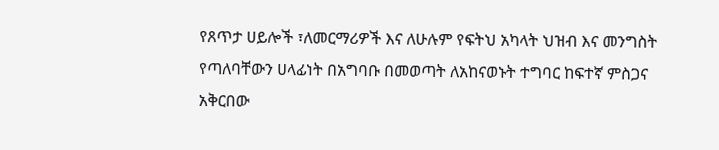የጸጥታ ሀይሎች ፣ለመርማሪዎች እና ለሁሉም የፍትህ አካላት ህዝብ እና መንግስት የጣለባቸውን ሀላፊነት በአግባቡ በመወጣት ለአከናወኑት ተግባር ከፍተኛ ምስጋና አቅርበው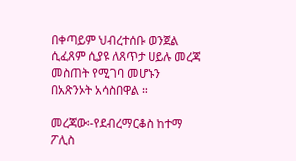በቀጣይም ህብረተሰቡ ወንጀል ሲፈጸም ሲያዩ ለጸጥታ ሀይሉ መረጃ መስጠት የሚገባ መሆኑን በአጽንኦት አሳስበዋል ።

መረጃው፡-የደብረማርቆስ ከተማ ፖሊስ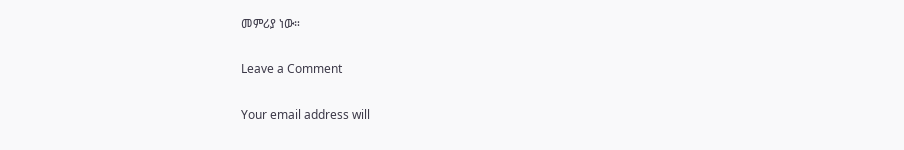መምሪያ ነው።

Leave a Comment

Your email address will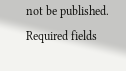not be published. Required fields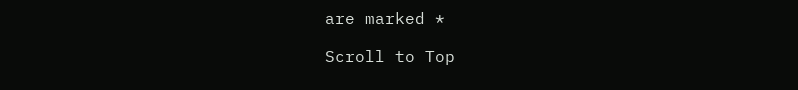are marked *

Scroll to Top